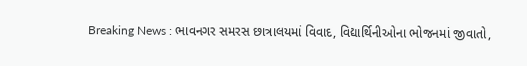Breaking News : ભાવનગર સમરસ છાત્રાલયમાં વિવાદ, વિદ્યાર્થિનીઓના ભોજનમાં જીવાતો,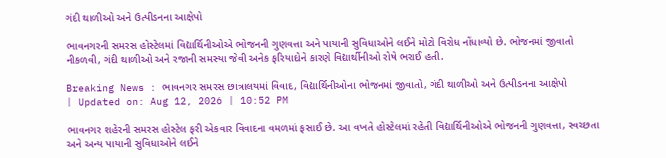ગંદી થાળીઓ અને ઉત્પીડનના આક્ષેપો

ભાવનગરની સમરસ હોસ્ટેલમાં વિદ્યાર્થિનીઓએ ભોજનની ગુણવત્તા અને પાયાની સુવિધાઓને લઈને મોટો વિરોધ નોંધાવ્યો છે. ભોજનમાં જીવાતો નીકળવી, ગંદી થાળીઓ અને રજાની સમસ્યા જેવી અનેક ફરિયાદોને કારણે વિદ્યાર્થીનીઓ રોષે ભરાઈ હતી.

Breaking News : ભાવનગર સમરસ છાત્રાલયમાં વિવાદ, વિદ્યાર્થિનીઓના ભોજનમાં જીવાતો, ગંદી થાળીઓ અને ઉત્પીડનના આક્ષેપો
| Updated on: Aug 12, 2026 | 10:52 PM

ભાવનગર શહેરની સમરસ હોસ્ટેલ ફરી એકવાર વિવાદના વમળમાં ફસાઈ છે. આ વખતે હોસ્ટેલમાં રહેતી વિદ્યાર્થિનીઓએ ભોજનની ગુણવત્તા, સ્વચ્છતા અને અન્ય પાયાની સુવિધાઓને લઈને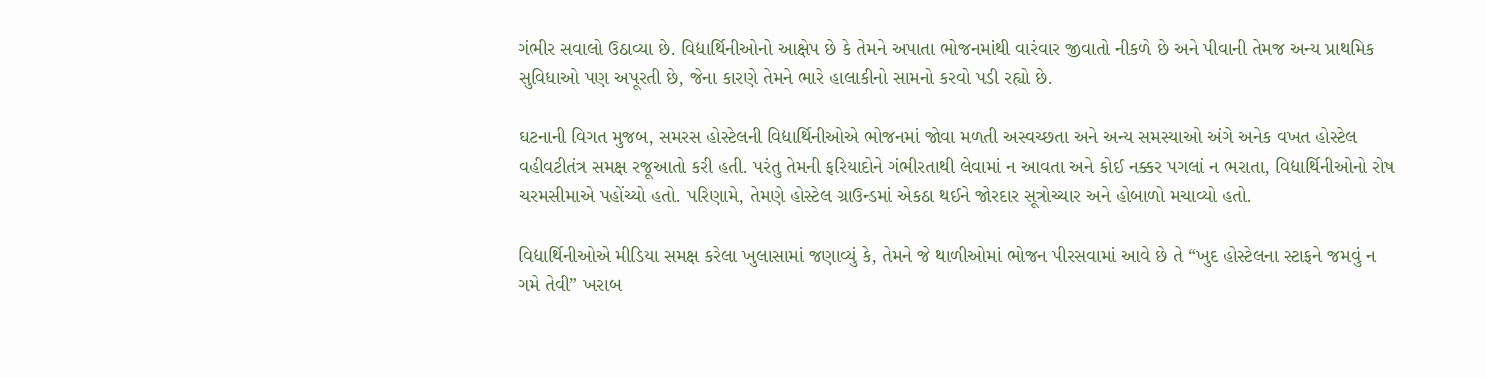ગંભીર સવાલો ઉઠાવ્યા છે. વિદ્યાર્થિનીઓનો આક્ષેપ છે કે તેમને અપાતા ભોજનમાંથી વારંવાર જીવાતો નીકળે છે અને પીવાની તેમજ અન્ય પ્રાથમિક સુવિધાઓ પણ અપૂરતી છે, જેના કારણે તેમને ભારે હાલાકીનો સામનો કરવો પડી રહ્યો છે.

ઘટનાની વિગત મુજબ, સમરસ હોસ્ટેલની વિદ્યાર્થિનીઓએ ભોજનમાં જોવા મળતી અસ્વચ્છતા અને અન્ય સમસ્યાઓ અંગે અનેક વખત હોસ્ટેલ વહીવટીતંત્ર સમક્ષ રજૂઆતો કરી હતી. પરંતુ તેમની ફરિયાદોને ગંભીરતાથી લેવામાં ન આવતા અને કોઈ નક્કર પગલાં ન ભરાતા, વિદ્યાર્થિનીઓનો રોષ ચરમસીમાએ પહોંચ્યો હતો. પરિણામે, તેમણે હોસ્ટેલ ગ્રાઉન્ડમાં એકઠા થઈને જોરદાર સૂત્રોચ્ચાર અને હોબાળો મચાવ્યો હતો.

વિદ્યાર્થિનીઓએ મીડિયા સમક્ષ કરેલા ખુલાસામાં જણાવ્યું કે, તેમને જે થાળીઓમાં ભોજન પીરસવામાં આવે છે તે “ખુદ હોસ્ટેલના સ્ટાફને જમવું ન ગમે તેવી” ખરાબ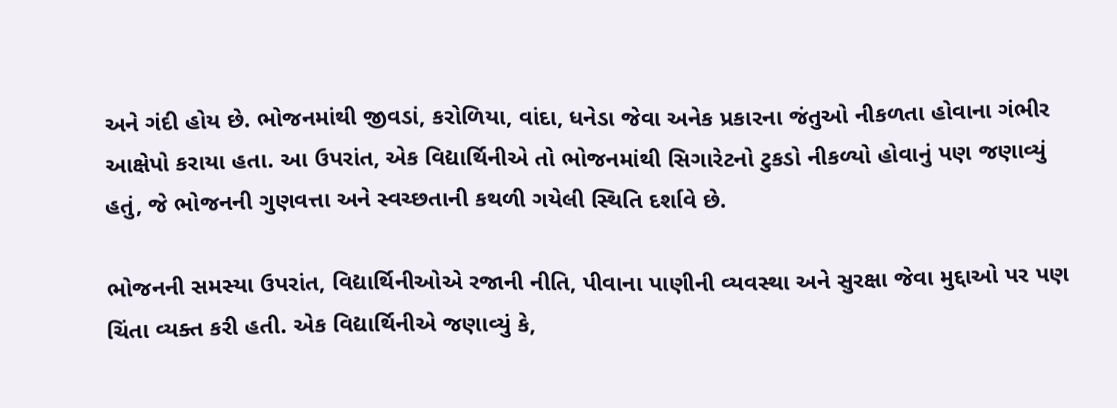અને ગંદી હોય છે. ભોજનમાંથી જીવડાં, કરોળિયા, વાંદા, ધનેડા જેવા અનેક પ્રકારના જંતુઓ નીકળતા હોવાના ગંભીર આક્ષેપો કરાયા હતા. આ ઉપરાંત, એક વિદ્યાર્થિનીએ તો ભોજનમાંથી સિગારેટનો ટુકડો નીકળ્યો હોવાનું પણ જણાવ્યું હતું, જે ભોજનની ગુણવત્તા અને સ્વચ્છતાની કથળી ગયેલી સ્થિતિ દર્શાવે છે.

ભોજનની સમસ્યા ઉપરાંત, વિદ્યાર્થિનીઓએ રજાની નીતિ, પીવાના પાણીની વ્યવસ્થા અને સુરક્ષા જેવા મુદ્દાઓ પર પણ ચિંતા વ્યક્ત કરી હતી. એક વિદ્યાર્થિનીએ જણાવ્યું કે,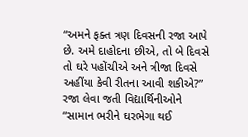“અમને ફક્ત ત્રણ દિવસની રજા આપે છે. અમે દાહોદના છીએ, તો બે દિવસે તો ઘરે પહોંચીએ અને ત્રીજા દિવસે અહીંયા કેવી રીતના આવી શકીએ?” રજા લેવા જતી વિદ્યાર્થિનીઓને “સામાન ભરીને ઘરભેગા થઈ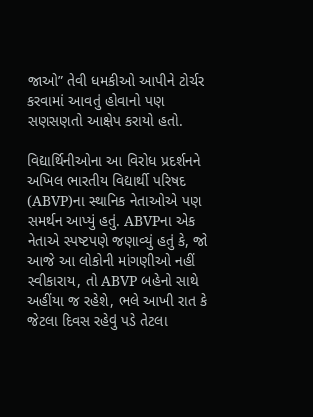જાઓ” તેવી ધમકીઓ આપીને ટોર્ચર કરવામાં આવતું હોવાનો પણ સણસણતો આક્ષેપ કરાયો હતો.

વિદ્યાર્થિનીઓના આ વિરોધ પ્રદર્શનને અખિલ ભારતીય વિદ્યાર્થી પરિષદ (ABVP)ના સ્થાનિક નેતાઓએ પણ સમર્થન આપ્યું હતું. ABVPના એક નેતાએ સ્પષ્ટપણે જણાવ્યું હતું કે, જો આજે આ લોકોની માંગણીઓ નહીં સ્વીકારાય, તો ABVP બહેનો સાથે અહીંયા જ રહેશે, ભલે આખી રાત કે જેટલા દિવસ રહેવું પડે તેટલા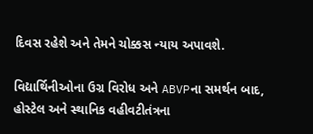દિવસ રહેશે અને તેમને ચોક્કસ ન્યાય અપાવશે.

વિદ્યાર્થિનીઓના ઉગ્ર વિરોધ અને ABVPના સમર્થન બાદ, હોસ્ટેલ અને સ્થાનિક વહીવટીતંત્રના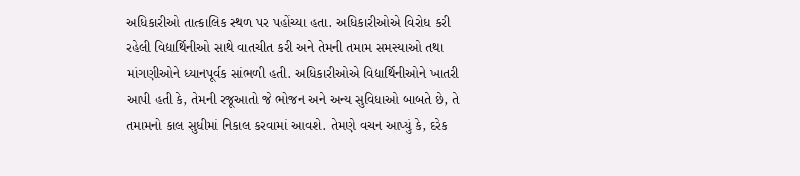અધિકારીઓ તાત્કાલિક સ્થળ પર પહોંચ્યા હતા. અધિકારીઓએ વિરોધ કરી રહેલી વિદ્યાર્થિનીઓ સાથે વાતચીત કરી અને તેમની તમામ સમસ્યાઓ તથા માંગણીઓને ધ્યાનપૂર્વક સાંભળી હતી. અધિકારીઓએ વિદ્યાર્થિનીઓને ખાતરી આપી હતી કે, તેમની રજૂઆતો જે ભોજન અને અન્ય સુવિધાઓ બાબતે છે, તે તમામનો કાલ સુધીમાં નિકાલ કરવામાં આવશે. તેમણે વચન આપ્યું કે, દરેક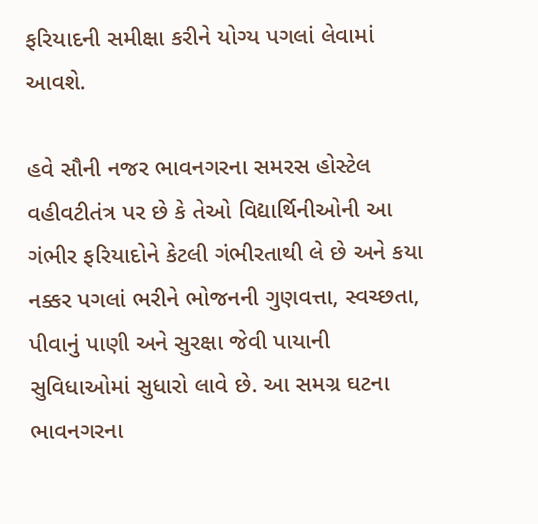ફરિયાદની સમીક્ષા કરીને યોગ્ય પગલાં લેવામાં આવશે.

હવે સૌની નજર ભાવનગરના સમરસ હોસ્ટેલ વહીવટીતંત્ર પર છે કે તેઓ વિદ્યાર્થિનીઓની આ ગંભીર ફરિયાદોને કેટલી ગંભીરતાથી લે છે અને કયા નક્કર પગલાં ભરીને ભોજનની ગુણવત્તા, સ્વચ્છતા, પીવાનું પાણી અને સુરક્ષા જેવી પાયાની સુવિધાઓમાં સુધારો લાવે છે. આ સમગ્ર ઘટના ભાવનગરના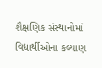શૈક્ષણિક સંસ્થાનોમાં વિદ્યાર્થીઓના કલ્યાણ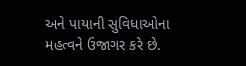અને પાયાની સુવિધાઓના મહત્વને ઉજાગર કરે છે.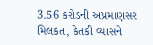3.56 કરોડની અપ્રમાણસર મિલકત, કેતકી વ્યાસને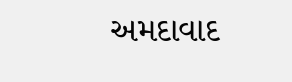અમદાવાદ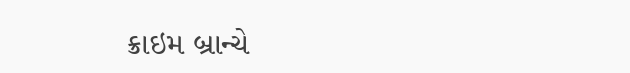ક્રાઇમ બ્રાન્ચે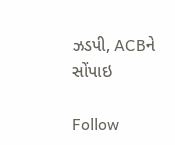ઝડપી, ACBને સોંપાઇ

Follow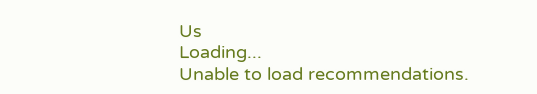Us
Loading...
Unable to load recommendations.